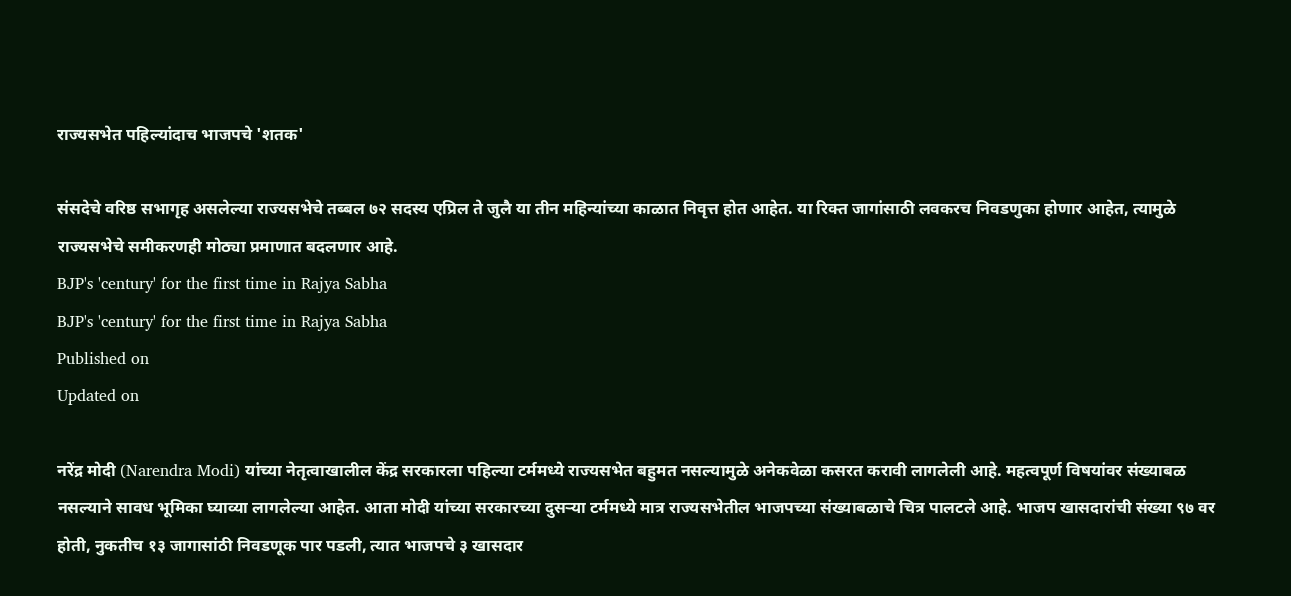राज्यसभेत पहिल्यांदाच भाजपचे 'शतक'

संसदेचे वरिष्ठ सभागृह असलेल्या राज्यसभेचे तब्बल ७२ सदस्य एप्रिल ते जुलै या तीन महिन्यांच्या काळात निवृत्त होत आहेत. या रिक्त जागांसाठी लवकरच निवडणुका होणार आहेत, त्यामुळे राज्यसभेचे समीकरणही मोठ्या प्रमाणात बदलणार आहे.
BJP's 'century' for the first time in Rajya Sabha
BJP's 'century' for the first time in Rajya Sabha
Published on
Updated on

नरेंद्र मोदी (Narendra Modi) यांच्या नेतृत्वाखालील केंद्र सरकारला पहिल्या टर्ममध्ये राज्यसभेत बहुमत नसल्यामुळे अनेकवेळा कसरत करावी लागलेली आहे. महत्वपूर्ण विषयांवर संख्याबळ नसल्याने सावध भूमिका घ्याव्या लागलेल्या आहेत. आता मोदी यांच्या सरकारच्या दुसऱ्या टर्ममध्ये मात्र राज्यसभेतील भाजपच्या संख्याबळाचे चित्र पालटले आहे. भाजप खासदारांची संख्या ९७ वर होती, नुकतीच १३ जागासांठी निवडणूक पार पडली, त्यात भाजपचे ३ खासदार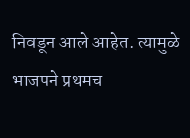निवडून आले आहेत. त्यामुळे भाजपने प्रथमच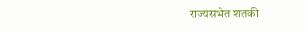राज्यसभेत शतकी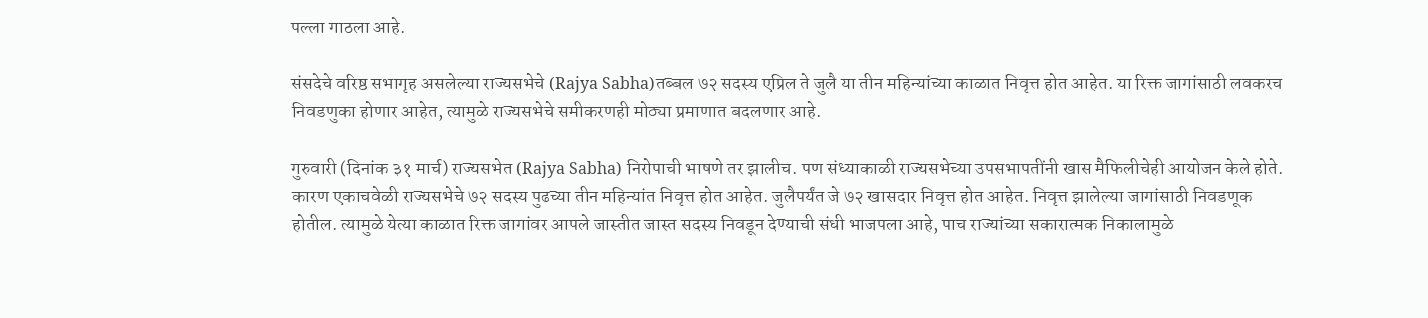पल्ला गाठला आहे.

संसदेचे वरिष्ठ सभागृह असलेल्या राज्यसभेचे (Rajya Sabha)तब्बल ७२ सदस्य एप्रिल ते जुलै या तीन महिन्यांच्या काळात निवृत्त होत आहेत. या रिक्त जागांसाठी लवकरच निवडणुका होणार आहेत, त्यामुळे राज्यसभेचे समीकरणही मोठ्या प्रमाणात बदलणार आहे.

गुरुवारी (दिनांक ३१ मार्च) राज्यसभेत (Rajya Sabha) निरोपाची भाषणे तर झालीच. पण संध्याकाळी राज्यसभेच्या उपसभापतींनी खास मैफिलीचेही आयोजन केले होते. कारण एकाचवेळी राज्यसभेचे ७२ सदस्य पुढच्या तीन महिन्यांत निवृत्त होत आहेत. जुलैपर्यंत जे ७२ खासदार निवृत्त होत आहेत. निवृत्त झालेल्या जागांसाठी निवडणूक होतील. त्यामुळे येत्या काळात रिक्त जागांवर आपले जास्तीत जास्त सदस्य निवडून देण्याची संधी भाजपला आहे, पाच राज्यांच्या सकारात्मक निकालामुळे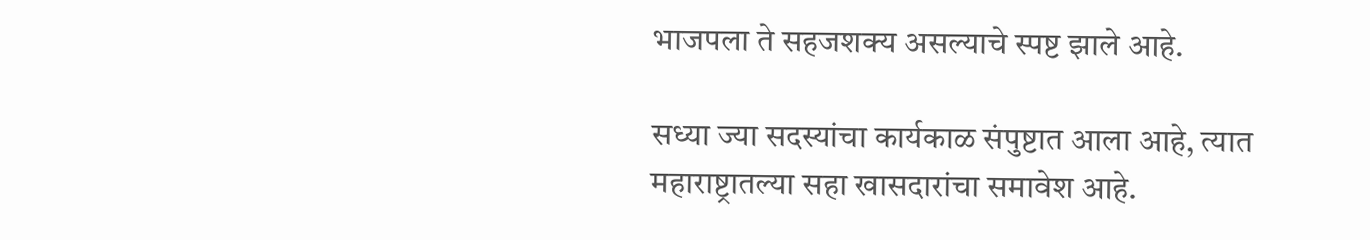भाजपला ते सहजशक्य असल्याचे स्पष्ट झाले आहे.

सध्या ज्या सदस्यांचा कार्यकाळ संपुष्टात आला आहे, त्यात महाराष्ट्रातल्या सहा खासदारांचा समावेश आहे.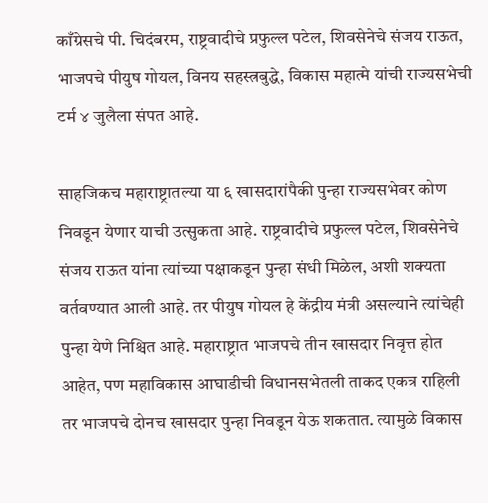काँग्रेसचे पी. चिदंबरम, राष्ट्रवादीचे प्रफुल्ल पटेल, शिवसेनेचे संजय राऊत, भाजपचे पीयुष गोयल, विनय सहस्त्रबुद्धे, विकास महात्मे यांची राज्यसभेची टर्म ४ जुलैला संपत आहे.

साहजिकच महाराष्ट्रातल्या या ६ खासदारांपैकी पुन्हा राज्यसभेवर कोण निवडून येणार याची उत्सुकता आहे. राष्ट्रवादीचे प्रफुल्ल पटेल, शिवसेनेचे संजय राऊत यांना त्यांच्या पक्षाकडून पुन्हा संधी मिळेल, अशी शक्यता वर्तवण्यात आली आहे. तर पीयुष गोयल हे केंद्रीय मंत्री असल्याने त्यांचेही पुन्हा येणे निश्चित आहे. महाराष्ट्रात भाजपचे तीन खासदार निवृत्त होत आहेत, पण महाविकास आघाडीची विधानसभेतली ताकद एकत्र राहिली तर भाजपचे दोनच खासदार पुन्हा निवडून येऊ शकतात. त्यामुळे विकास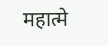महात्मे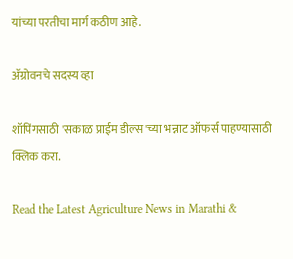यांच्या परतीचा मार्ग कठीण आहे.

ॲग्रोवनचे सदस्य व्हा

शॉपिंगसाठी 'सकाळ प्राईम डील्स'च्या भन्नाट ऑफर्स पाहण्यासाठी क्लिक करा.

Read the Latest Agriculture News in Marathi &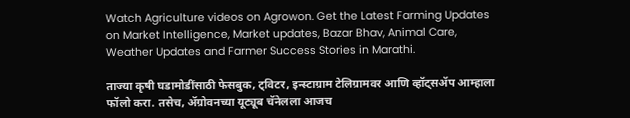Watch Agriculture videos on Agrowon. Get the Latest Farming Updates on Market Intelligence, Market updates, Bazar Bhav, Animal Care, Weather Updates and Farmer Success Stories in Marathi.

ताज्या कृषी घडामोडींसाठी फेसबुक, ट्विटर, इन्स्टाग्राम टेलिग्रामवर आणि व्हॉट्सॲप आम्हाला फॉलो करा. तसेच, ॲग्रोवनच्या यूट्यूब चॅनेलला आजच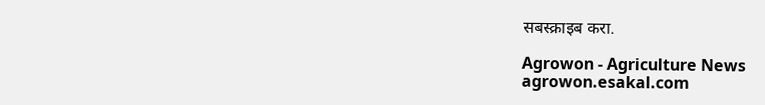सबस्क्राइब करा.

Agrowon - Agriculture News
agrowon.esakal.com